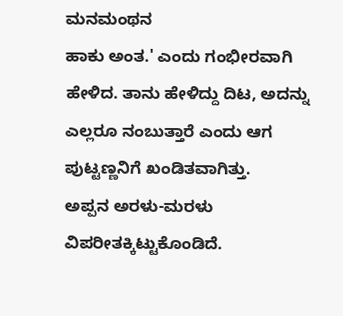ಮನಮಂಥನ
ಹಾಕು ಅಂತ.' ಎಂದು ಗಂಭೀರವಾಗಿ ಹೇಳಿದ. ತಾನು ಹೇಳಿದ್ದು ದಿಟ, ಅದನ್ನು ಎಲ್ಲರೂ ನಂಬುತ್ತಾರೆ ಎಂದು ಆಗ ಪುಟ್ಟಣ್ಣನಿಗೆ ಖಂಡಿತವಾಗಿತ್ತು.
ಅಪ್ಪನ ಅರಳು-ಮರಳು ವಿಪರೀತಕ್ಕಿಟ್ಟುಕೊಂಡಿದೆ.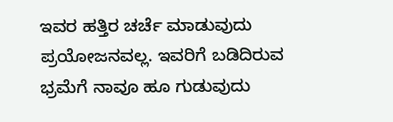ಇವರ ಹತ್ತಿರ ಚರ್ಚೆ ಮಾಡುವುದು ಪ್ರಯೋಜನವಲ್ಲ. ಇವರಿಗೆ ಬಡಿದಿರುವ ಭ್ರಮೆಗೆ ನಾವೂ ಹೂ ಗುಡುವುದು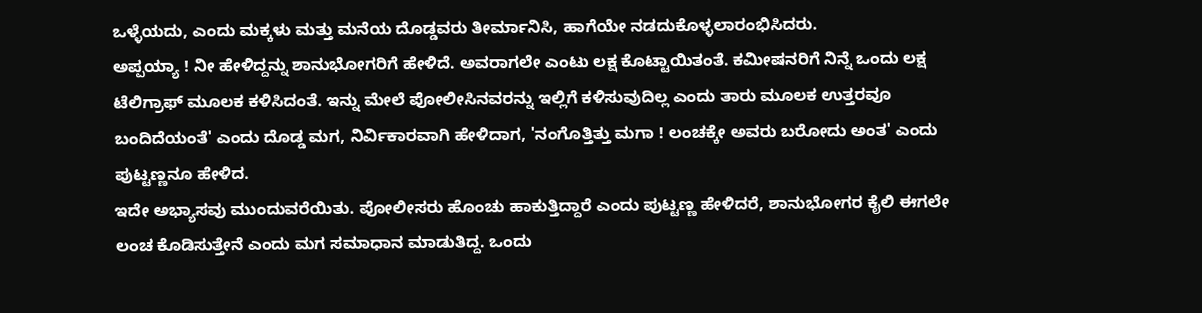ಒಳ್ಳೆಯದು, ಎಂದು ಮಕ್ಕಳು ಮತ್ತು ಮನೆಯ ದೊಡ್ಡವರು ತೀರ್ಮಾನಿಸಿ, ಹಾಗೆಯೇ ನಡದುಕೊಳ್ಳಲಾರಂಭಿಸಿದರು.
ಅಪ್ಪಯ್ಯಾ ! ನೀ ಹೇಳಿದ್ದನ್ನು ಶಾನುಭೋಗರಿಗೆ ಹೇಳಿದೆ. ಅವರಾಗಲೇ ಎಂಟು ಲಕ್ಷ ಕೊಟ್ಟಾಯಿತಂತೆ. ಕಮೀಷನರಿಗೆ ನಿನ್ನೆ ಒಂದು ಲಕ್ಷ ಟೆಲಿಗ್ರಾಫ್ ಮೂಲಕ ಕಳಿಸಿದಂತೆ. ಇನ್ನು ಮೇಲೆ ಪೋಲೀಸಿನವರನ್ನು ಇಲ್ಲಿಗೆ ಕಳಿಸುವುದಿಲ್ಲ ಎಂದು ತಾರು ಮೂಲಕ ಉತ್ತರವೂ ಬಂದಿದೆಯಂತೆ' ಎಂದು ದೊಡ್ಡ ಮಗ, ನಿರ್ವಿಕಾರವಾಗಿ ಹೇಳಿದಾಗ, 'ನಂಗೊತ್ತಿತ್ತು ಮಗಾ ! ಲಂಚಕ್ಕೇ ಅವರು ಬರೋದು ಅಂತ' ಎಂದು ಪುಟ್ಟಣ್ಣನೂ ಹೇಳಿದ.
ಇದೇ ಅಭ್ಯಾಸವು ಮುಂದುವರೆಯಿತು. ಪೋಲೀಸರು ಹೊಂಚು ಹಾಕುತ್ತಿದ್ದಾರೆ ಎಂದು ಪುಟ್ಟಣ್ಣ ಹೇಳಿದರೆ, ಶಾನುಭೋಗರ ಕೈಲಿ ಈಗಲೇ ಲಂಚ ಕೊಡಿಸುತ್ತೇನೆ ಎಂದು ಮಗ ಸಮಾಧಾನ ಮಾಡುತಿದ್ದ. ಒಂದು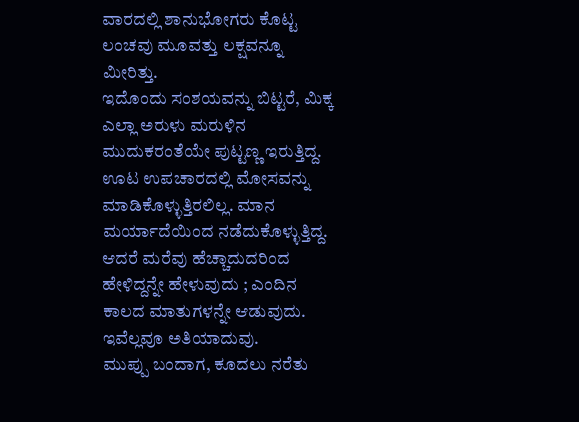ವಾರದಲ್ಲಿ ಶಾನುಭೋಗರು ಕೊಟ್ಟ ಲಂಚವು ಮೂವತ್ತು ಲಕ್ಷವನ್ನೂ ಮೀರಿತ್ತು.
ಇದೊಂದು ಸಂಶಯವನ್ನು ಬಿಟ್ಟರೆ, ಮಿಕ್ಕ ಎಲ್ಲಾ ಅರುಳು ಮರುಳಿನ ಮುದುಕರಂತೆಯೇ ಪುಟ್ಟಣ್ಣ ಇರುತ್ತಿದ್ದ. ಊಟ ಉಪಚಾರದಲ್ಲಿ ಮೋಸವನ್ನು ಮಾಡಿಕೊಳ್ಳುತ್ತಿರಲಿಲ್ಲ. ಮಾನ ಮರ್ಯಾದೆಯಿಂದ ನಡೆದುಕೊಳ್ಳುತ್ತಿದ್ದ. ಆದರೆ ಮರೆವು ಹೆಚ್ಚಾದುದರಿಂದ ಹೇಳಿದ್ದನ್ನೇ ಹೇಳುವುದು ; ಎಂದಿನ ಕಾಲದ ಮಾತುಗಳನ್ನೇ ಆಡುವುದು. ಇವೆಲ್ಲವೂ ಅತಿಯಾದುವು.
ಮುಪ್ಪು ಬಂದಾಗ, ಕೂದಲು ನರೆತು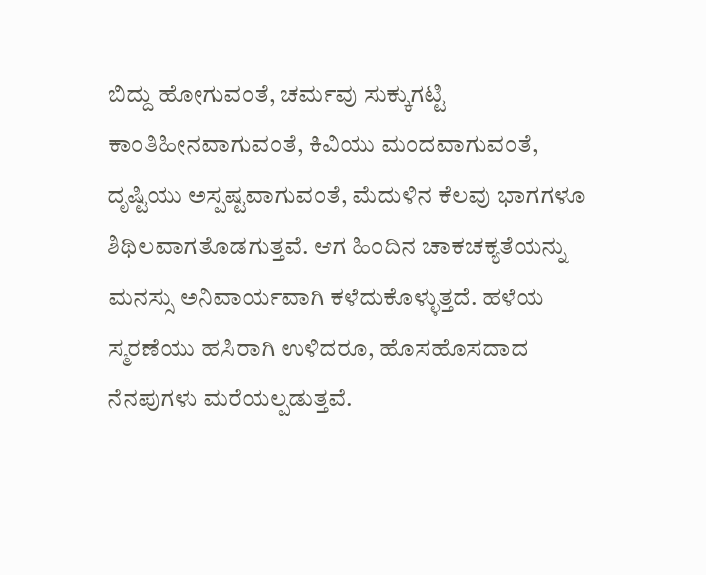ಬಿದ್ದು ಹೋಗುವಂತೆ, ಚರ್ಮವು ಸುಕ್ಕುಗಟ್ಟಿ ಕಾಂತಿಹೀನವಾಗುವಂತೆ, ಕಿವಿಯು ಮಂದವಾಗುವಂತೆ, ದೃಷ್ಟಿಯು ಅಸ್ಪಷ್ಟವಾಗುವಂತೆ, ಮೆದುಳಿನ ಕೆಲವು ಭಾಗಗಳೂ ಶಿಥಿಲವಾಗತೊಡಗುತ್ತವೆ. ಆಗ ಹಿಂದಿನ ಚಾಕಚಕ್ಯತೆಯನ್ನು ಮನಸ್ಸು ಅನಿವಾರ್ಯವಾಗಿ ಕಳೆದುಕೊಳ್ಳುತ್ತದೆ. ಹಳೆಯ ಸ್ಮರಣೆಯು ಹಸಿರಾಗಿ ಉಳಿದರೂ, ಹೊಸಹೊಸದಾದ ನೆನಪುಗಳು ಮರೆಯಲ್ಪಡುತ್ತವೆ.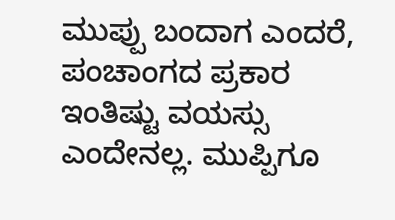ಮುಪ್ಪು ಬಂದಾಗ ಎಂದರೆ, ಪಂಚಾಂಗದ ಪ್ರಕಾರ ಇಂತಿಷ್ಟು ವಯಸ್ಸು ಎಂದೇನಲ್ಲ. ಮುಪ್ಪಿಗೂ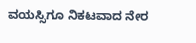ವಯಸ್ಸಿಗೂ ನಿಕಟವಾದ ನೇರ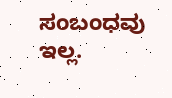ಸಂಬಂಧವು ಇಲ್ಲ.